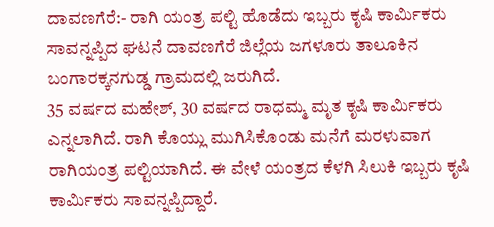ದಾವಣಗೆರೆ:- ರಾಗಿ ಯಂತ್ರ ಪಲ್ಟಿ ಹೊಡೆದು ಇಬ್ಬರು ಕೃಷಿ ಕಾರ್ಮಿಕರು ಸಾವನ್ನಪ್ಪಿದ ಘಟನೆ ದಾವಣಗೆರೆ ಜಿಲ್ಲೆಯ ಜಗಳೂರು ತಾಲೂಕಿನ ಬಂಗಾರಕ್ಕನಗುಡ್ಡ ಗ್ರಾಮದಲ್ಲಿ ಜರುಗಿದೆ.
35 ವರ್ಷದ ಮಹೇಶ್, 30 ವರ್ಷದ ರಾಧಮ್ಮ ಮೃತ ಕೃಷಿ ಕಾರ್ಮಿಕರು ಎನ್ನಲಾಗಿದೆ. ರಾಗಿ ಕೊಯ್ಲು ಮುಗಿಸಿಕೊಂಡು ಮನೆಗೆ ಮರಳುವಾಗ ರಾಗಿಯಂತ್ರ ಪಲ್ಟಿಯಾಗಿದೆ. ಈ ವೇಳೆ ಯಂತ್ರದ ಕೆಳಗಿ ಸಿಲುಕಿ ಇಬ್ಬರು ಕೃಷಿ ಕಾರ್ಮಿಕರು ಸಾವನ್ನಪ್ಪಿದ್ದಾರೆ.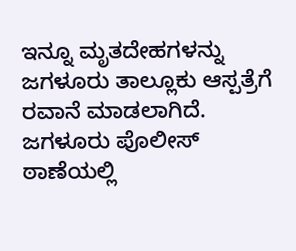ಇನ್ನೂ ಮೃತದೇಹಗಳನ್ನು ಜಗಳೂರು ತಾಲ್ಲೂಕು ಆಸ್ಪತ್ರೆಗೆ ರವಾನೆ ಮಾಡಲಾಗಿದೆ. ಜಗಳೂರು ಪೊಲೀಸ್ ಠಾಣೆಯಲ್ಲಿ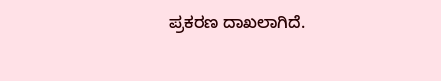ಪ್ರಕರಣ ದಾಖಲಾಗಿದೆ.